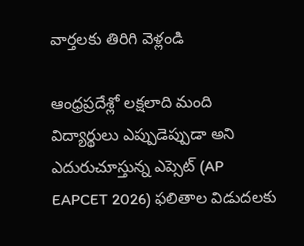వార్తలకు తిరిగి వెళ్లండి

ఆంధ్రప్రదేశ్లో లక్షలాది మంది విద్యార్థులు ఎప్పుడెప్పుడా అని ఎదురుచూస్తున్న ఎప్సెట్ (AP EAPCET 2026) ఫలితాల విడుదలకు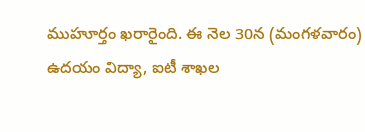ముహూర్తం ఖరారైంది. ఈ నెల 30న (మంగళవారం) ఉదయం విద్యా, ఐటీ శాఖల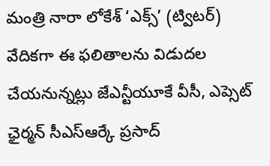మంత్రి నారా లోకేశ్ ‘ఎక్స్’ (ట్విటర్) వేదికగా ఈ ఫలితాలను విడుదల చేయనున్నట్లు జేఎన్టీయూకే వీసీ, ఎప్సెట్ ఛైర్మన్ సీఎస్ఆర్కే ప్రసాద్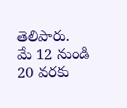తెలిపారు.
మే 12 నుండి 20 వరకు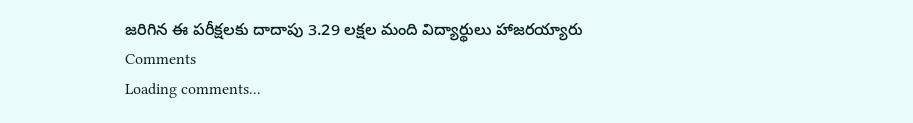జరిగిన ఈ పరీక్షలకు దాదాపు 3.29 లక్షల మంది విద్యార్థులు హాజరయ్యారు
Comments
Loading comments...